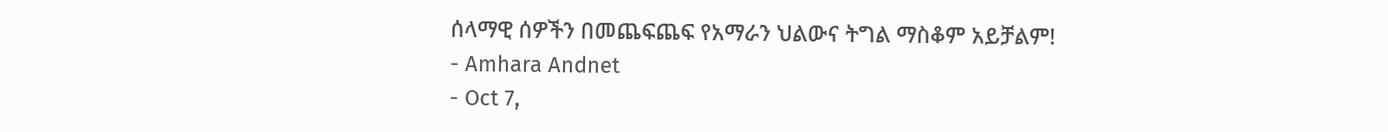ሰላማዊ ሰዎችን በመጨፍጨፍ የአማራን ህልውና ትግል ማስቆም አይቻልም!
- Amhara Andnet
- Oct 7,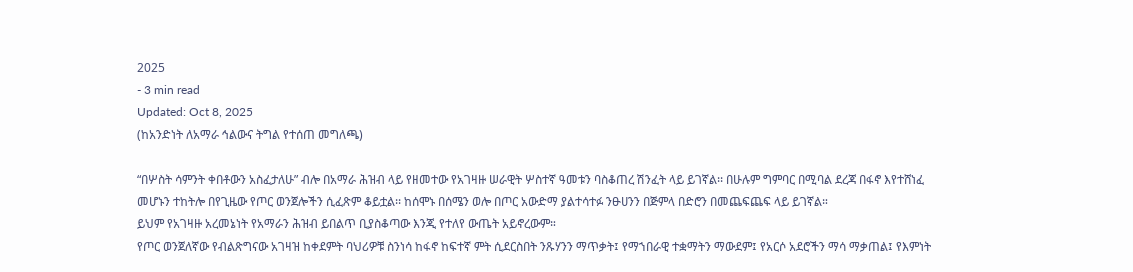2025
- 3 min read
Updated: Oct 8, 2025
(ከአንድነት ለአማራ ኅልውና ትግል የተሰጠ መግለጫ)

“በሦስት ሳምንት ቀበቶውን አስፈታለሁ” ብሎ በአማራ ሕዝብ ላይ የዘመተው የአገዛዙ ሠራዊት ሦስተኛ ዓመቱን ባስቆጠረ ሽንፈት ላይ ይገኛል፡፡ በሁሉም ግምባር በሚባል ደረጃ በፋኖ እየተሸነፈ መሆኑን ተከትሎ በየጊዜው የጦር ወንጀሎችን ሲፈጽም ቆይቷል፡፡ ከሰሞኑ በሰሜን ወሎ በጦር አውድማ ያልተሳተፉ ንፁሀንን በጅምላ በድሮን በመጨፍጨፍ ላይ ይገኛል።
ይህም የአገዛዙ አረመኔነት የአማራን ሕዝብ ይበልጥ ቢያስቆጣው እንጂ የተለየ ውጤት አይኖረውም።
የጦር ወንጀለኛው የብልጽግናው አገዛዝ ከቀደምት ባህሪዎቹ ስንነሳ ከፋኖ ከፍተኛ ምት ሲደርስበት ንጹሃንን ማጥቃት፤ የማኀበራዊ ተቋማትን ማውደም፤ የአርሶ አደሮችን ማሳ ማቃጠል፤ የእምነት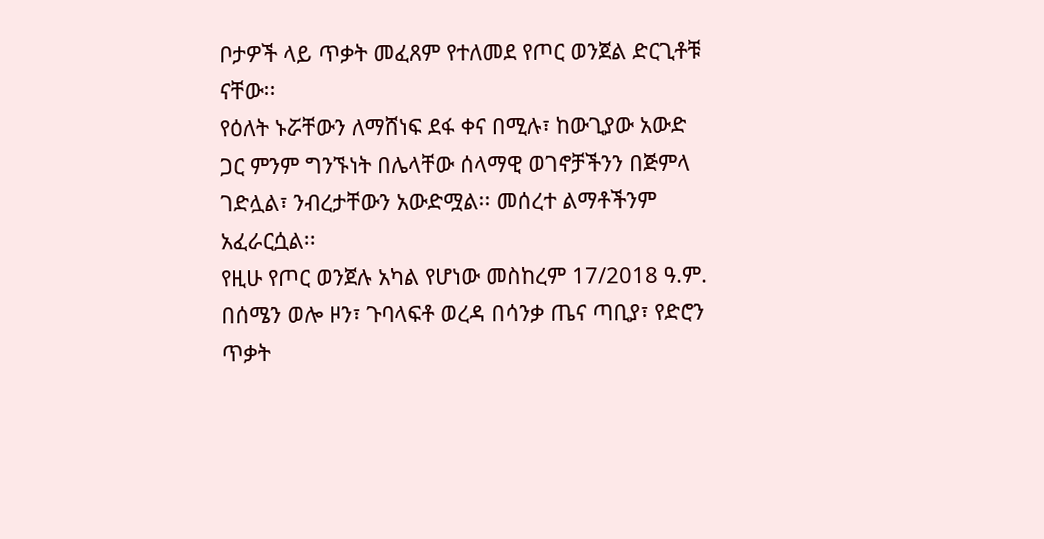ቦታዎች ላይ ጥቃት መፈጸም የተለመደ የጦር ወንጀል ድርጊቶቹ ናቸው፡፡
የዕለት ኑሯቸውን ለማሸነፍ ደፋ ቀና በሚሉ፣ ከውጊያው አውድ ጋር ምንም ግንኙነት በሌላቸው ሰላማዊ ወገኖቻችንን በጅምላ ገድሏል፣ ንብረታቸውን አውድሟል፡፡ መሰረተ ልማቶችንም አፈራርሷል፡፡
የዚሁ የጦር ወንጀሉ አካል የሆነው መስከረም 17/2018 ዓ.ም. በሰሜን ወሎ ዞን፣ ጉባላፍቶ ወረዳ በሳንቃ ጤና ጣቢያ፣ የድሮን ጥቃት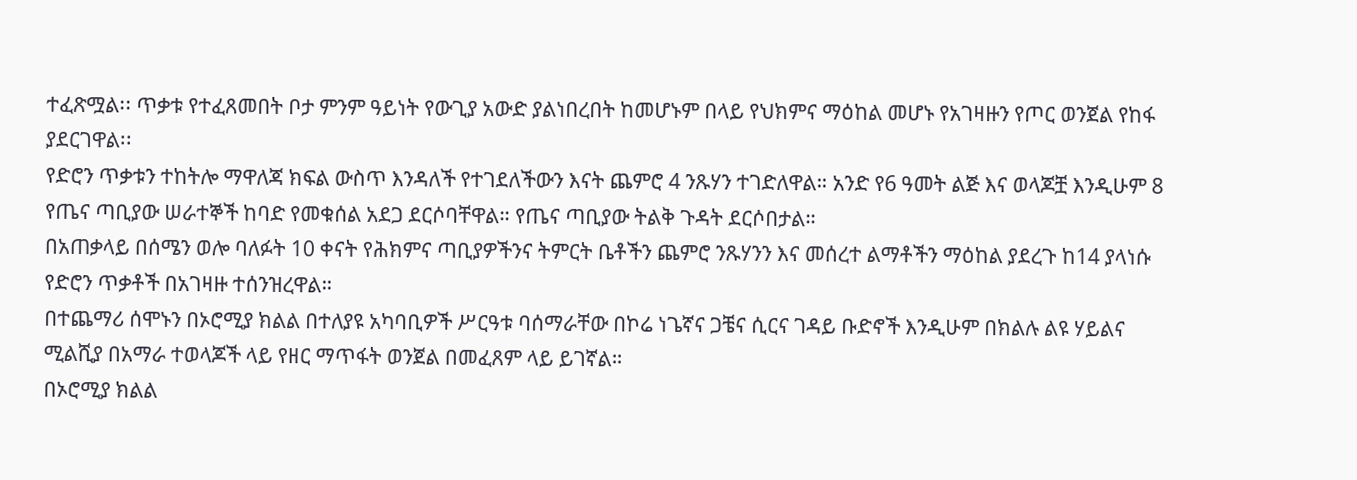ተፈጽሟል፡፡ ጥቃቱ የተፈጸመበት ቦታ ምንም ዓይነት የውጊያ አውድ ያልነበረበት ከመሆኑም በላይ የህክምና ማዕከል መሆኑ የአገዛዙን የጦር ወንጀል የከፋ ያደርገዋል፡፡
የድሮን ጥቃቱን ተከትሎ ማዋለጃ ክፍል ውስጥ እንዳለች የተገደለችውን እናት ጨምሮ 4 ንጹሃን ተገድለዋል። አንድ የ6 ዓመት ልጅ እና ወላጆቿ እንዲሁም 8 የጤና ጣቢያው ሠራተኞች ከባድ የመቁሰል አደጋ ደርሶባቸዋል። የጤና ጣቢያው ትልቅ ጉዳት ደርሶበታል።
በአጠቃላይ በሰሜን ወሎ ባለፉት 10 ቀናት የሕክምና ጣቢያዎችንና ትምርት ቤቶችን ጨምሮ ንጹሃንን እና መሰረተ ልማቶችን ማዕከል ያደረጉ ከ14 ያላነሱ የድሮን ጥቃቶች በአገዛዙ ተሰንዝረዋል።
በተጨማሪ ሰሞኑን በኦሮሚያ ክልል በተለያዩ አካባቢዎች ሥርዓቱ ባሰማራቸው በኮሬ ነጌኛና ጋቼና ሲርና ገዳይ ቡድኖች እንዲሁም በክልሉ ልዩ ሃይልና ሚልሺያ በአማራ ተወላጆች ላይ የዘር ማጥፋት ወንጀል በመፈጸም ላይ ይገኛል።
በኦሮሚያ ክልል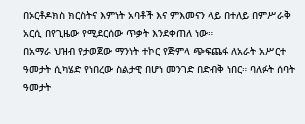በኦርቶዶክስ ክርስትና እምነት አባቶች እና ምእመናን ላይ በተለይ በምሥራቅ አርሲ በየጊዜው የሚደርሰው ጥቃት እንደቀጠለ ነው።
በአማራ ህዝብ የታወጀው ማንነት ተኮር የጅምላ ጭፍጨፋ ለአራት አሥርተ ዓመታት ሲካሄድ የነበረው ስልታዊ በሆነ መንገድ በድብቅ ነበር። ባለፉት ሰባት ዓመታት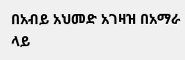በአብይ አህመድ አገዛዝ በአማራ ላይ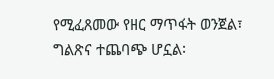የሚፈጸመው የዘር ማጥፋት ወንጀል፣ ግልጽና ተጨባጭ ሆኗል፡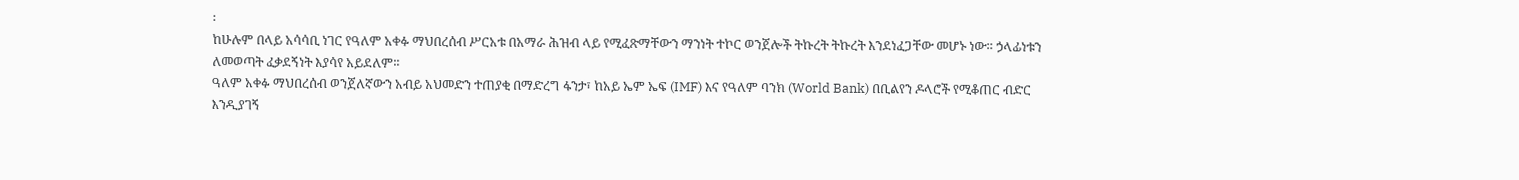፡
ከሁሉም በላይ አሳሳቢ ነገር የዓለም አቀፉ ማህበረሰብ ሥርአቱ በአማራ ሕዝብ ላይ የሚፈጽማቸውን ማንነት ተኮር ወንጀሎች ትኩረት ትኩረት እንደነፈጋቸው መሆኑ ነው። ኃላፊነቱን ለመወጣት ፈቃደኝነት እያሳየ አይደለም፡፡
ዓለም አቀፉ ማህበረሰብ ወንጀለኛውን አብይ አህመድን ተጠያቂ በማድረግ ፋንታ፣ ከአይ ኤም ኤፍ (IMF) እና የዓለም ባንክ (World Bank) በቢልየን ዶላሮች የሚቆጠር ብድር እንዲያገኝ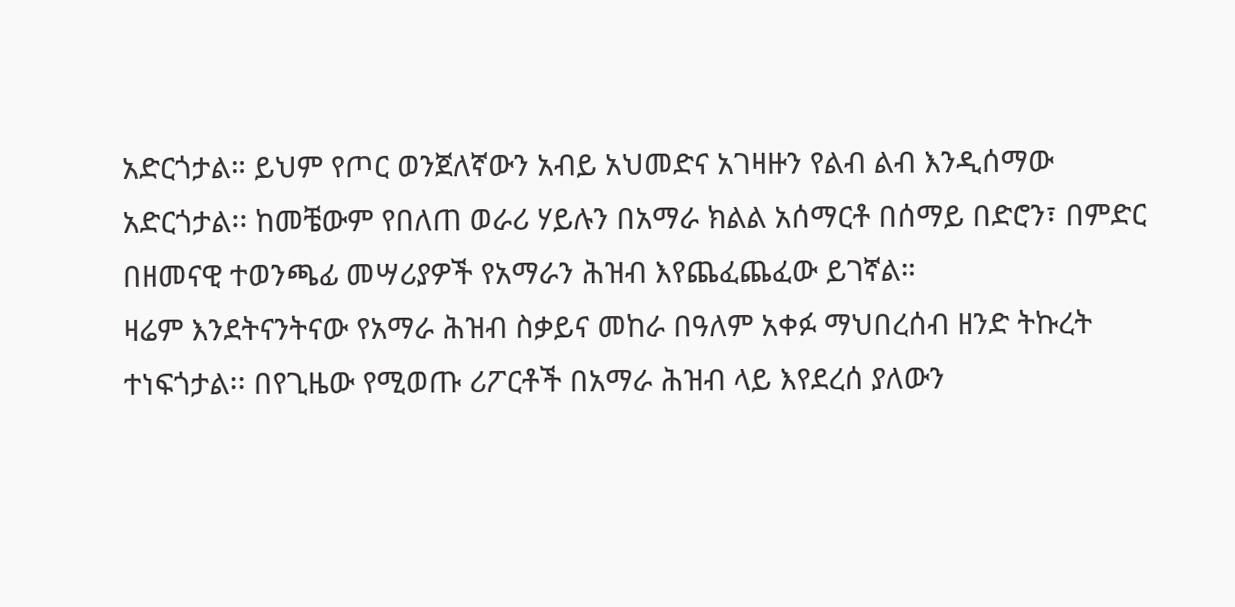አድርጎታል። ይህም የጦር ወንጀለኛውን አብይ አህመድና አገዛዙን የልብ ልብ እንዲሰማው አድርጎታል፡፡ ከመቼውም የበለጠ ወራሪ ሃይሉን በአማራ ክልል አሰማርቶ በሰማይ በድሮን፣ በምድር በዘመናዊ ተወንጫፊ መሣሪያዎች የአማራን ሕዝብ እየጨፈጨፈው ይገኛል።
ዛሬም እንደትናንትናው የአማራ ሕዝብ ስቃይና መከራ በዓለም አቀፉ ማህበረሰብ ዘንድ ትኩረት ተነፍጎታል፡፡ በየጊዜው የሚወጡ ሪፖርቶች በአማራ ሕዝብ ላይ እየደረሰ ያለውን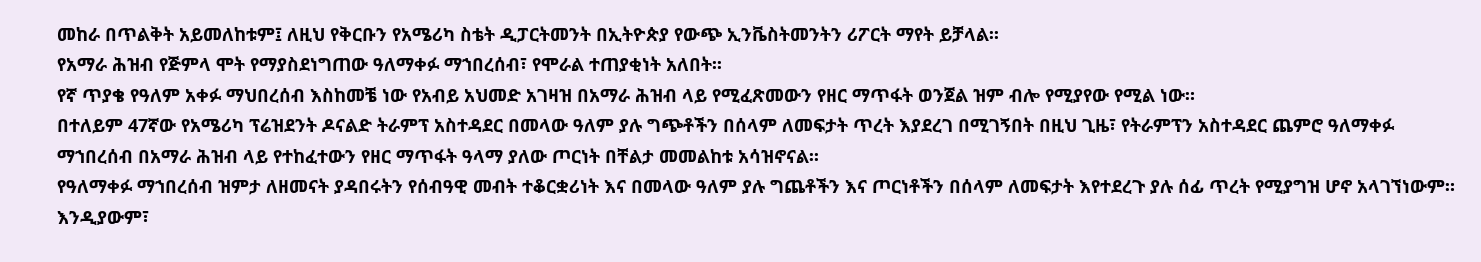መከራ በጥልቅት አይመለከቱም፤ ለዚህ የቅርቡን የአሜሪካ ስቴት ዲፓርትመንት በኢትዮጵያ የውጭ ኢንቬስትመንትን ሪፖርት ማየት ይቻላል፡፡
የአማራ ሕዝብ የጅምላ ሞት የማያስደነግጠው ዓለማቀፉ ማኀበረሰብ፣ የሞራል ተጠያቂነት አለበት፡፡
የኛ ጥያቄ የዓለም አቀፉ ማህበረሰብ እስከመቼ ነው የአብይ አህመድ አገዛዝ በአማራ ሕዝብ ላይ የሚፈጽመውን የዘር ማጥፋት ወንጀል ዝም ብሎ የሚያየው የሚል ነው።
በተለይም 47ኛው የአሜሪካ ፕሬዝደንት ዶናልድ ትራምፕ አስተዳደር በመላው ዓለም ያሉ ግጭቶችን በሰላም ለመፍታት ጥረት እያደረገ በሚገኝበት በዚህ ጊዜ፣ የትራምፕን አስተዳደር ጨምሮ ዓለማቀፉ ማኀበረሰብ በአማራ ሕዝብ ላይ የተከፈተውን የዘር ማጥፋት ዓላማ ያለው ጦርነት በቸልታ መመልከቱ አሳዝኖናል፡፡
የዓለማቀፉ ማኀበረሰብ ዝምታ ለዘመናት ያዳበሩትን የሰብዓዊ መብት ተቆርቋሪነት እና በመላው ዓለም ያሉ ግጨቶችን እና ጦርነቶችን በሰላም ለመፍታት እየተደረጉ ያሉ ሰፊ ጥረት የሚያግዝ ሆኖ አላገኘነውም። እንዲያውም፣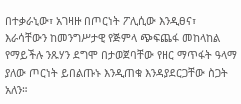በተቃራኒው፣ አገዛዙ በጦርነት ፖሊሲው እንዲፀና፣ እራሳቸውን ከመንግሥታዊ የጅምላ ጭፍጨፋ መከላከል የማይችሉ ንጹሃን ደግሞ በታወጀባቸው የዘር ማጥፋት ዓላማ ያለው ጦርነት ይበልጡኑ እንዲጠቁ እንዳያደርጋቸው ስጋት አለን።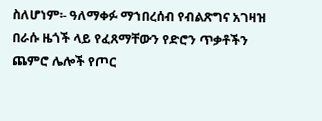ስለሆነም፡- ዓለማቀፉ ማኀበረሰብ የብልጽግና አገዛዝ በራሱ ዜጎች ላይ የፈጸማቸውን የድሮን ጥቃቶችን ጨምሮ ሌሎች የጦር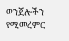ወንጀሎችን የሚመረምር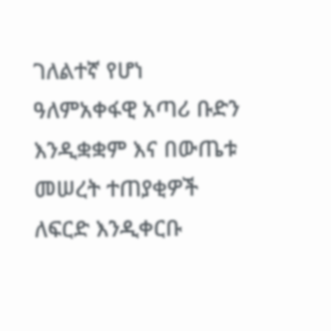ገለልተኛ የሆነ ዓለምአቀፋዊ አጣሪ ቡድን እንዲቋቋም እና በውጤቱ መሠረት ተጠያቂዎች ለፍርድ እንዲቀርቡ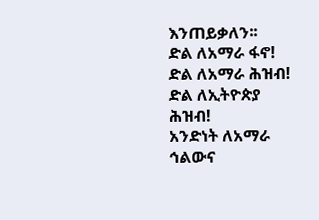እንጠይቃለን፡፡
ድል ለአማራ ፋኖ!
ድል ለአማራ ሕዝብ!
ድል ለኢትዮጵያ ሕዝብ!
አንድነት ለአማራ ኅልውና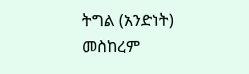ትግል (አንድነት)
መስከረም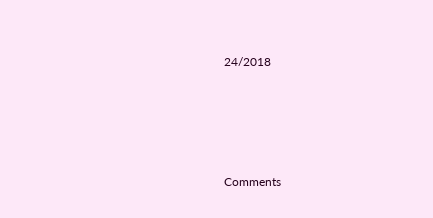24/2018




Comments